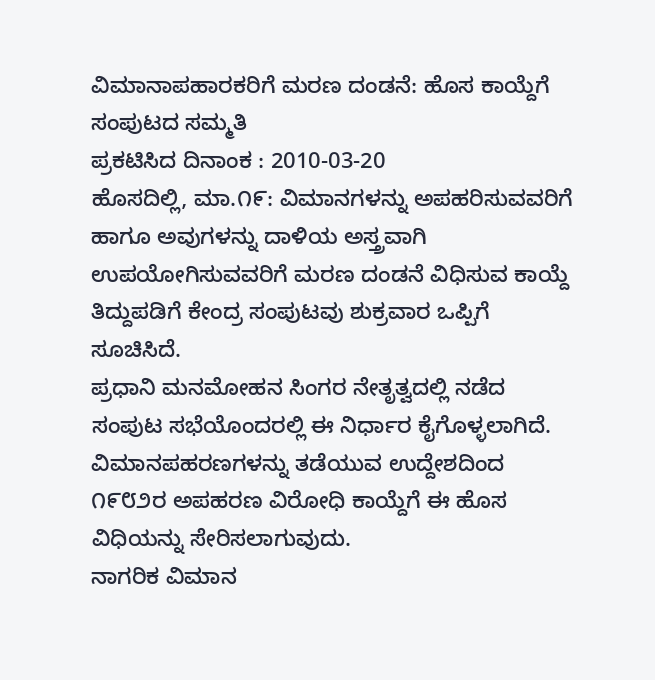ವಿಮಾನಾಪಹಾರಕರಿಗೆ ಮರಣ ದಂಡನೆ: ಹೊಸ ಕಾಯ್ದೆಗೆ ಸಂಪುಟದ ಸಮ್ಮತಿ
ಪ್ರಕಟಿಸಿದ ದಿನಾಂಕ : 2010-03-20
ಹೊಸದಿಲ್ಲಿ, ಮಾ.೧೯: ವಿಮಾನಗಳನ್ನು ಅಪಹರಿಸುವವರಿಗೆ ಹಾಗೂ ಅವುಗಳನ್ನು ದಾಳಿಯ ಅಸ್ತ್ರವಾಗಿ ಉಪಯೋಗಿಸುವವರಿಗೆ ಮರಣ ದಂಡನೆ ವಿಧಿಸುವ ಕಾಯ್ದೆ ತಿದ್ದುಪಡಿಗೆ ಕೇಂದ್ರ ಸಂಪುಟವು ಶುಕ್ರವಾರ ಒಪ್ಪಿಗೆ ಸೂಚಿಸಿದೆ.
ಪ್ರಧಾನಿ ಮನಮೋಹನ ಸಿಂಗರ ನೇತೃತ್ವದಲ್ಲಿ ನಡೆದ ಸಂಪುಟ ಸಭೆಯೊಂದರಲ್ಲಿ ಈ ನಿರ್ಧಾರ ಕೈಗೊಳ್ಳಲಾಗಿದೆ. ವಿಮಾನಪಹರಣಗಳನ್ನು ತಡೆಯುವ ಉದ್ದೇಶದಿಂದ ೧೯೮೨ರ ಅಪಹರಣ ವಿರೋಧಿ ಕಾಯ್ದೆಗೆ ಈ ಹೊಸ ವಿಧಿಯನ್ನು ಸೇರಿಸಲಾಗುವುದು.
ನಾಗರಿಕ ವಿಮಾನ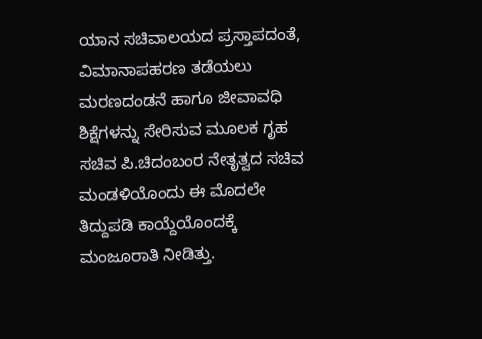ಯಾನ ಸಚಿವಾಲಯದ ಪ್ರಸ್ತಾಪದಂತೆ, ವಿಮಾನಾಪಹರಣ ತಡೆಯಲು ಮರಣದಂಡನೆ ಹಾಗೂ ಜೀವಾವಧಿ ಶಿಕ್ಷೆಗಳನ್ನು ಸೇರಿಸುವ ಮೂಲಕ ಗೃಹ ಸಚಿವ ಪಿ.ಚಿದಂಬಂರ ನೇತೃತ್ವದ ಸಚಿವ ಮಂಡಳಿಯೊಂದು ಈ ಮೊದಲೇ ತಿದ್ದುಪಡಿ ಕಾಯ್ದೆಯೊಂದಕ್ಕೆ ಮಂಜೂರಾತಿ ನೀಡಿತ್ತು.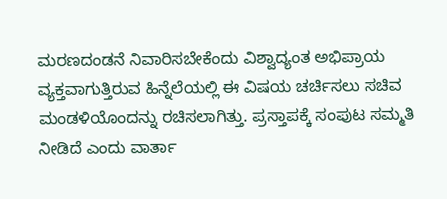ಮರಣದಂಡನೆ ನಿವಾರಿಸಬೇಕೆಂದು ವಿಶ್ವಾದ್ಯಂತ ಅಭಿಪ್ರಾಯ ವ್ಯಕ್ತವಾಗುತ್ತಿರುವ ಹಿನ್ನೆಲೆಯಲ್ಲಿ ಈ ವಿಷಯ ಚರ್ಚಿಸಲು ಸಚಿವ ಮಂಡಳಿಯೊಂದನ್ನು ರಚಿಸಲಾಗಿತ್ತು. ಪ್ರಸ್ತಾಪಕ್ಕೆ ಸಂಪುಟ ಸಮ್ಮತಿ ನೀಡಿದೆ ಎಂದು ವಾರ್ತಾ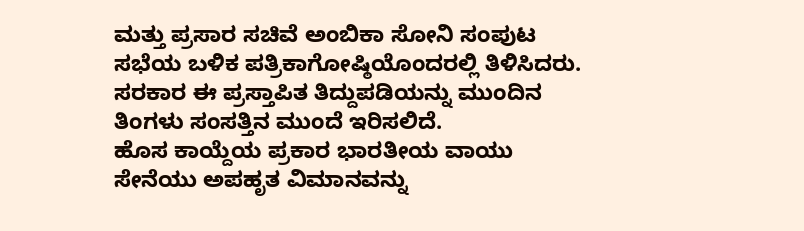ಮತ್ತು ಪ್ರಸಾರ ಸಚಿವೆ ಅಂಬಿಕಾ ಸೋನಿ ಸಂಪುಟ ಸಭೆಯ ಬಳಿಕ ಪತ್ರಿಕಾಗೋಷ್ಠಿಯೊಂದರಲ್ಲಿ ತಿಳಿಸಿದರು.
ಸರಕಾರ ಈ ಪ್ರಸ್ತಾಪಿತ ತಿದ್ದುಪಡಿಯನ್ನು ಮುಂದಿನ ತಿಂಗಳು ಸಂಸತ್ತಿನ ಮುಂದೆ ಇರಿಸಲಿದೆ.
ಹೊಸ ಕಾಯ್ದೆಯ ಪ್ರಕಾರ ಭಾರತೀಯ ವಾಯು ಸೇನೆಯು ಅಪಹೃತ ವಿಮಾನವನ್ನು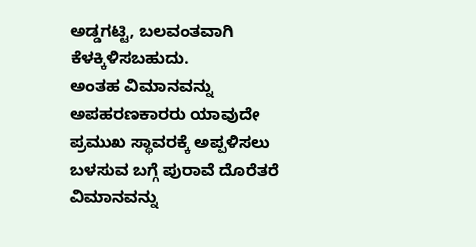ಅಡ್ಡಗಟ್ಟಿ, ಬಲವಂತವಾಗಿ ಕೆಳಕ್ಕಿಳಿಸಬಹುದು.
ಅಂತಹ ವಿಮಾನವನ್ನು ಅಪಹರಣಕಾರರು ಯಾವುದೇ ಪ್ರಮುಖ ಸ್ಥಾವರಕ್ಕೆ ಅಪ್ಪಳಿಸಲು ಬಳಸುವ ಬಗ್ಗೆ ಪುರಾವೆ ದೊರೆತರೆ ವಿಮಾನವನ್ನು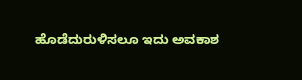ಹೊಡೆದುರುಳಿಸಲೂ ಇದು ಅವಕಾಶ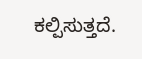ಕಲ್ಪಿಸುತ್ತದೆ.